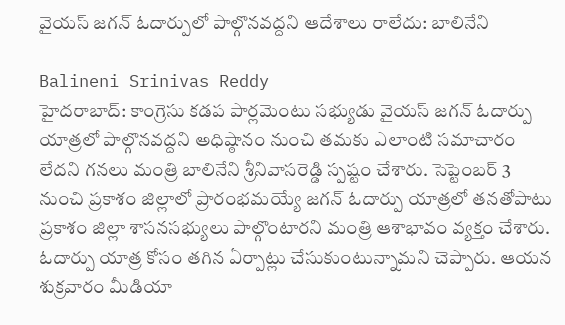వైయస్ జగన్ ఓదార్పులో పాల్గొనవద్దని ఆదేశాలు రాలేదు: బాలినేని

Balineni Srinivas Reddy
హైదరాబాద్‌: కాంగ్రెసు కడప పార్లమెంటు సభ్యుడు వైయస్ జగన్‌ ఓదార్పు యాత్రలో పాల్గొనవద్దని అధిష్ఠానం నుంచి తమకు ఎలాంటి సమాచారం లేదని గనలు మంత్రి బాలినేని శ్రీనివాసరెడ్డి స్పష్టం చేశారు. సెప్టెంబర్‌ 3 నుంచి ప్రకాశం జిల్లాలో ప్రారంభమయ్యే జగన్‌ ఓదార్పు యాత్రలో తనతోపాటు ప్రకాశం జిల్లా శాసనసభ్యులు పాల్గొంటారని మంత్రి ఆశాభావం వ్యక్తం చేశారు. ఓదార్పు యాత్ర కోసం తగిన ఏర్పాట్లు చేసుకుంటున్నామని చెప్పారు. ఆయన శుక్రవారం మీడియా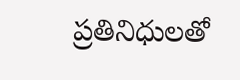ప్రతినిధులతో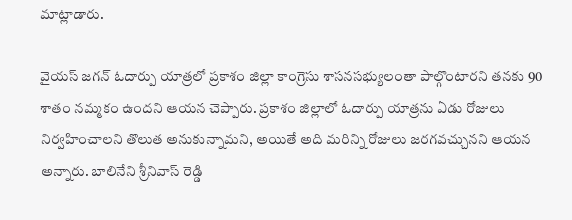మాట్లాడారు.

వైయస్ జగన్ ఓదార్పు యాత్రలో ప్రకాశం జిల్లా కాంగ్రెసు శాసనసభ్యులంతా పాల్గొంటారని తనకు 90 శాతం నమ్మకం ఉందని ఆయన చెప్పారు. ప్రకాశం జిల్లాలో ఓదార్పు యాత్రను ఏడు రోజులు నిర్వహించాలని తొలుత అనుకున్నామని, అయితే అది మరిన్ని రోజులు జరగవచ్చునని ఆయన అన్నారు. బాలినేని శ్రీనివాస్ రెడ్డి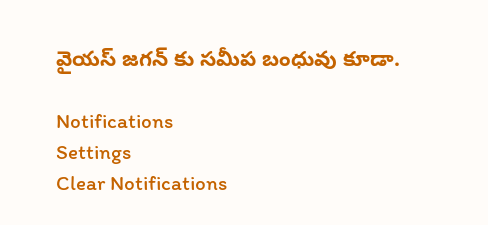వైయస్ జగన్ కు సమీప బంధువు కూడా.

Notifications
Settings
Clear Notifications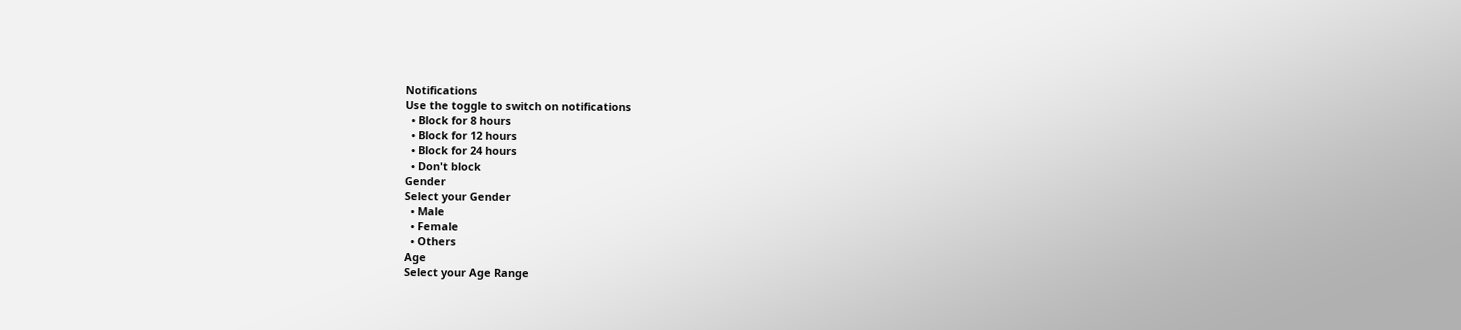Notifications
Use the toggle to switch on notifications
  • Block for 8 hours
  • Block for 12 hours
  • Block for 24 hours
  • Don't block
Gender
Select your Gender
  • Male
  • Female
  • Others
Age
Select your Age Range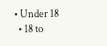• Under 18
  • 18 to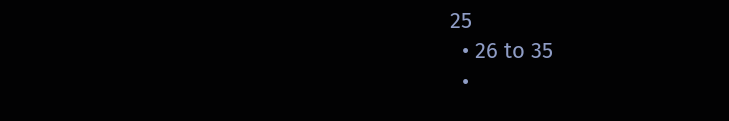25
  • 26 to 35
  •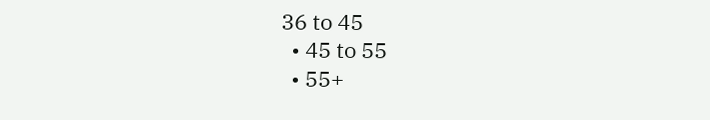36 to 45
  • 45 to 55
  • 55+